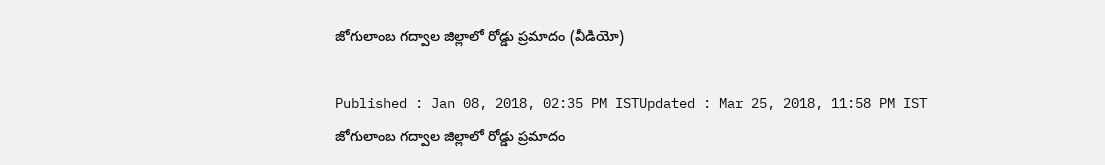జోగులాంబ గద్వాల జిల్లాలో రోడ్డు ప్రమాదం (వీడియో)

Published : Jan 08, 2018, 02:35 PM ISTUpdated : Mar 25, 2018, 11:58 PM IST
జోగులాంబ గద్వాల జిల్లాలో రోడ్డు ప్రమాదం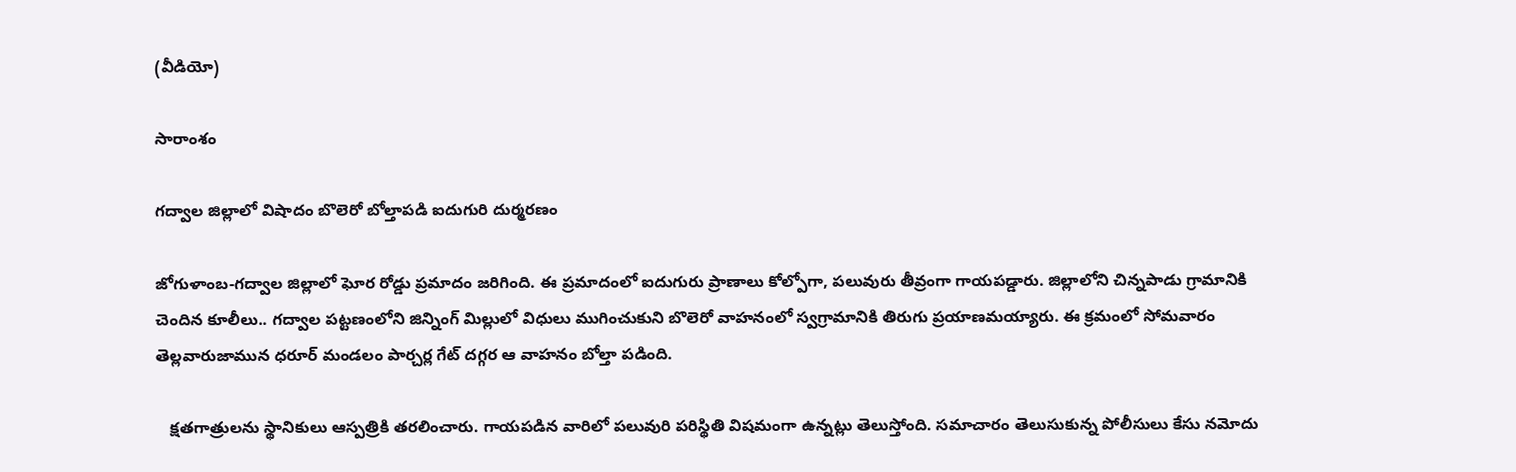(వీడియో)

సారాంశం

గద్వాల జిల్లాలో విషాదం బొలెరో బోల్తాపడి ఐదుగురి దుర్మరణం

జోగుళాంబ-గద్వాల జిల్లాలో ఘోర రోడ్డు ప్రమాదం జరిగింది. ఈ ప్రమాదంలో ఐదుగురు ప్రాణాలు కోల్పోగా, పలువురు తీవ్రంగా గాయపడ్డారు. జిల్లాలోని చిన్నపాడు గ్రామానికి చెందిన కూలీలు.. గద్వాల పట్టణంలోని జిన్నింగ్ మిల్లులో విధులు ముగించుకుని బొలెరో వాహనంలో స్వగ్రామానికి తిరుగు ప్రయాణమయ్యారు. ఈ క్రమంలో సోమవారం తెల్లవారుజామున ధరూర్‌ మండలం పార్చర్ల గేట్‌ దగ్గర ఆ వాహనం బోల్తా పడింది.

   క్షతగాత్రులను స్థానికులు ఆస్పత్రికి తరలించారు. గాయపడిన వారిలో పలువురి పరిస్థితి విషమంగా ఉన్నట్లు తెలుస్తోంది. సమాచారం తెలుసుకున్న పోలీసులు కేసు నమోదు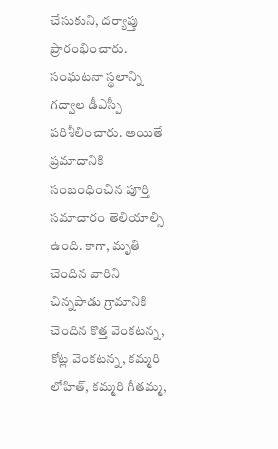చేసుకుని, దర్యాప్తు ప్రారంభించారు. సంఘటనా స్థలాన్ని గద్వాల డీఎస్పీ పరిశీలించారు. అయితే ప్రమాదానికి సంబంధించిన పూర్తి సమాచారం తెలియాల్సి ఉంది. కాగా, మృతి చెందిన వారిని చిన్నపాడు గ్రామానికి చెందిన కొత్త వెంకటన్న, కోట్ల వెంకటన్న, కమ్మరి లోహిత్‌, కమ్మరి గీతమ్మ,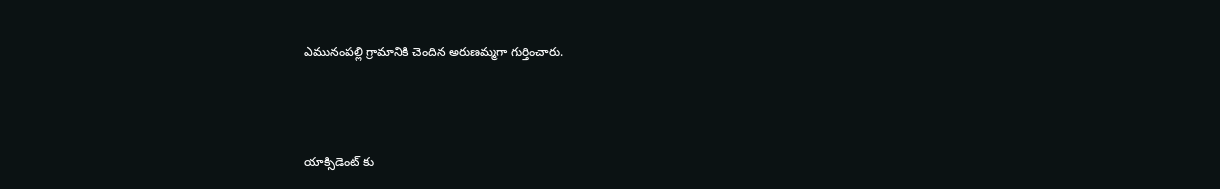ఎమునంపల్లి గ్రామానికి చెందిన అరుణమ్మగా గుర్తించారు.



యాక్సిడెంట్ కు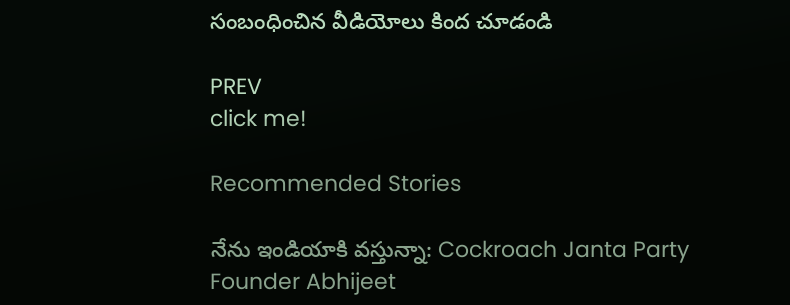సంబంధించిన వీడియోలు కింద చూడండి

PREV
click me!

Recommended Stories

నేను ఇండియాకి వస్తున్నా: Cockroach Janta Party Founder Abhijeet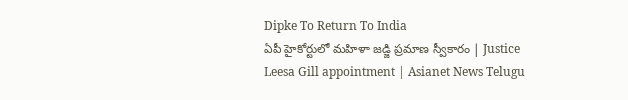Dipke To Return To India
ఏపీ హైకోర్టులో మహిళా జడ్జి ప్రమాణ స్వీకారం | Justice Leesa Gill appointment | Asianet News Telugu